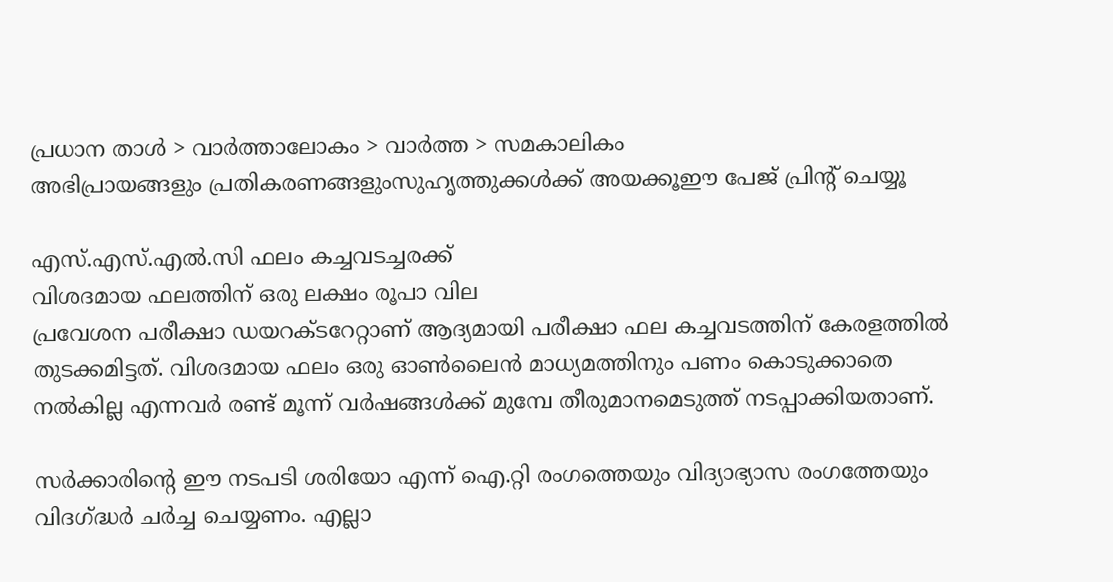പ്രധാന താള്‍ > വാര്‍ത്താലോകം > വാര്‍ത്ത > സമകാലികം
അഭിപ്രായങ്ങളും പ്രതികരണങ്ങളുംസുഹൃത്തുക്കള്‍ക്ക് അയക്കൂഈ പേജ് പ്രിന്‍റ് ചെയ്യൂ

എസ്.എസ്.എല്‍.സി ഫലം കച്ചവടച്ചരക്ക്
വിശദമായ ഫലത്തിന് ഒരു ലക്ഷം രൂപാ വില
പ്രവേശന പരീക്ഷാ ഡയറക്‍ടറേറ്റാണ് ആദ്യമായി പരീക്ഷാ ഫല കച്ചവടത്തിന് കേരളത്തില്‍ തുടക്കമിട്ടത്. വിശദമായ ഫലം ഒരു ഓണ്‍ലൈന്‍ മാധ്യമത്തിനും പണം കൊടുക്കാതെ നല്‍കില്ല എന്നവര്‍ രണ്ട് മൂന്ന് വര്‍ഷങ്ങള്‍ക്ക് മുമ്പേ തീരുമാനമെടുത്ത് നടപ്പാക്കിയതാണ്.

സര്‍ക്കാരിന്‍റെ ഈ നടപടി ശരിയോ എന്ന് ഐ.റ്റി രംഗത്തെയും വിദ്യാഭ്യാസ രംഗത്തേയും വിദഗ്ദ്ധര്‍ ചര്‍ച്ച ചെയ്യണം. എല്ലാ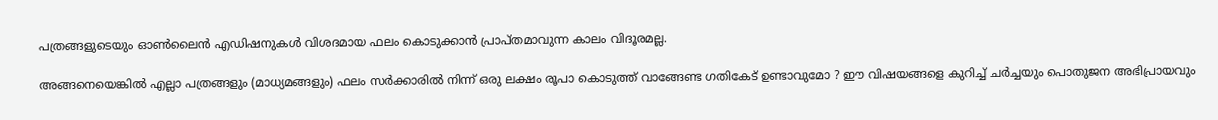പത്രങ്ങളുടെയും ഓണ്‍ലൈന്‍ എഡിഷനുകള്‍ വിശദമായ ഫലം കൊടുക്കാന്‍ പ്രാപ്തമാവുന്ന കാലം വിദൂരമല്ല.

അങ്ങനെയെങ്കില്‍ എല്ലാ പത്രങ്ങളും (മാധ്യമങ്ങളും) ഫലം സര്‍ക്കാരില്‍ നിന്ന് ഒരു ലക്ഷം രൂപാ കൊടുത്ത് വാങ്ങേണ്ട ഗതികേട് ഉണ്ടാവുമോ ? ഈ വിഷയങ്ങളെ കുറിച്ച് ചര്‍ച്ചയും പൊതുജന അഭിപ്രായവും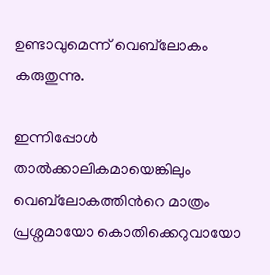ഉണ്ടാവുമെന്ന് വെബ്‌ലോകം കരുതുന്നു.

ഇന്നിപ്പോള്‍ താല്‍‌ക്കാലികമായെങ്കിലും വെബ്‌ലോകത്തിന്‍റെ മാത്രം പ്രശ്നമായോ കൊതിക്കെറുവായോ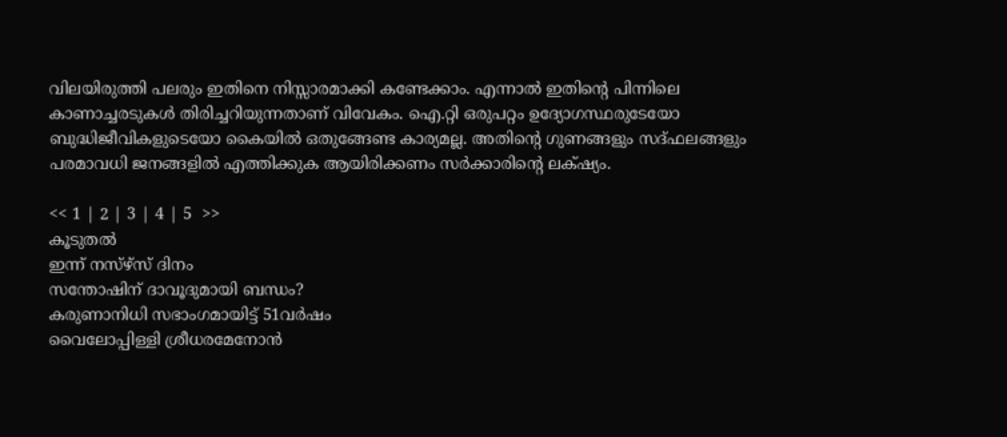വിലയിരുത്തി പലരും ഇതിനെ നിസ്സാരമാക്കി കണ്ടേക്കാം. എന്നാല്‍ ഇതിന്‍റെ പിന്നിലെ കാണാച്ചരടുകള്‍ തിരിച്ചറിയുന്നതാണ് വിവേകം. ഐ.റ്റി ഒരുപറ്റം ഉദ്യോഗസ്ഥരുടേയോ ബുദ്ധിജീവികളുടെയോ കൈയില്‍ ഒതുങ്ങേണ്ട കാര്യമല്ല. അതിന്‍റെ ഗുണങ്ങളും സദ്ഫലങ്ങളും പരമാവധി ജനങ്ങളില്‍ എത്തിക്കുക ആയിരിക്കണം സര്‍ക്കാരിന്‍റെ ലക്‍ഷ്യം.

<< 1 | 2 | 3 | 4 | 5  >>
കൂടുതല്‍
ഇന്ന് നസ്ഴ്സ് ദിനം
സന്തോഷിന് ദാവൂദുമായി ബന്ധം?
കരുണാനിധി സഭാംഗമായിട്ട് 51വര്‍ഷം
വൈലോപ്പിള്ളി ശ്രീധരമേനോന്‍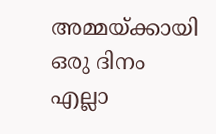അമ്മയ്ക്കായി ഒരു ദിനം
എല്ലാ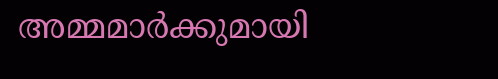അമ്മമാര്‍ക്കുമായി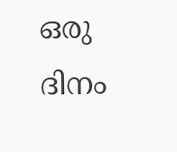ഒരു ദിനം